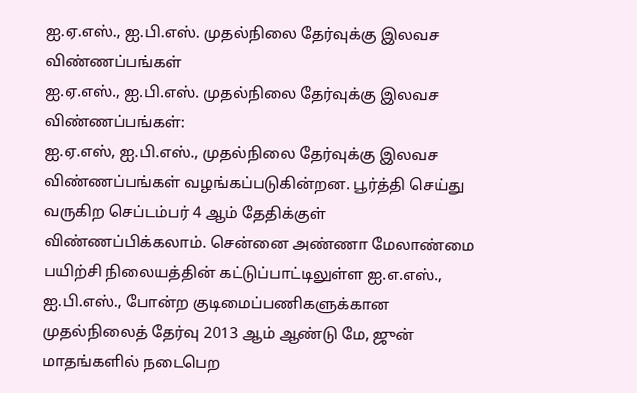ஐ.ஏ.எஸ்., ஐ.பி.எஸ். முதல்நிலை தேர்வுக்கு இலவச விண்ணப்பங்கள்
ஐ.ஏ.எஸ்., ஐ.பி.எஸ். முதல்நிலை தேர்வுக்கு இலவச விண்ணப்பங்கள்:
ஐ.ஏ.எஸ், ஐ.பி.எஸ்., முதல்நிலை தேர்வுக்கு இலவச விண்ணப்பங்கள் வழங்கப்படுகின்றன. பூர்த்தி செய்து வருகிற செப்டம்பர் 4 ஆம் தேதிக்குள் விண்ணப்பிக்கலாம். சென்னை அண்ணா மேலாண்மை பயிற்சி நிலையத்தின் கட்டுப்பாட்டிலுள்ள ஐ.எ.எஸ்., ஐ.பி.எஸ்., போன்ற குடிமைப்பணிகளுக்கான முதல்நிலைத் தேர்வு 2013 ஆம் ஆண்டு மே, ஜுன் மாதங்களில் நடைபெற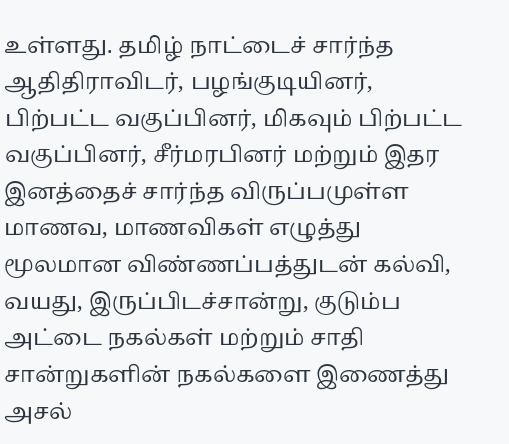உள்ளது. தமிழ் நாட்டைச் சார்ந்த ஆதிதிராவிடர், பழங்குடியினர், பிற்பட்ட வகுப்பினர், மிகவும் பிற்பட்ட வகுப்பினர், சீர்மரபினர் மற்றும் இதர இனத்தைச் சார்ந்த விருப்பமுள்ள மாணவ, மாணவிகள் எழுத்து மூலமான விண்ணப்பத்துடன் கல்வி, வயது, இருப்பிடச்சான்று, குடும்ப அட்டை நகல்கள் மற்றும் சாதி சான்றுகளின் நகல்களை இணைத்து அசல்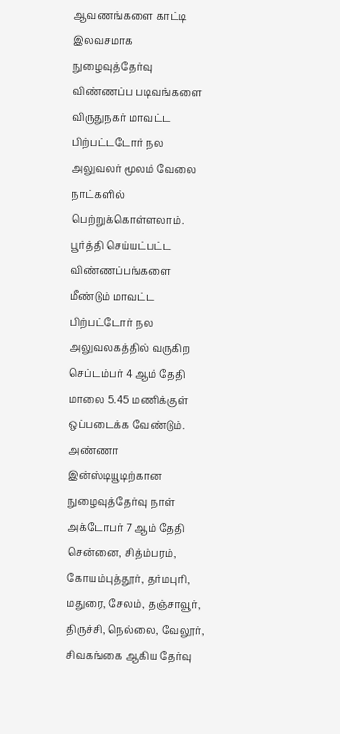ஆவணங்களை காட்டி இலவசமாக நுழைவுத்தேர்வு விண்ணப்ப படிவங்களை விருதுநகர் மாவட்ட பிற்பட்டடோர் நல அலுவலர் மூலம் வேலை நாட்களில் பெற்றுக்கொள்ளலாம். பூர்த்தி செய்யட்பட்ட விண்ணப்பங்களை மீண்டும் மாவட்ட பிற்பட்டோர் நல அலுவலகத்தில் வருகிற செப்டம்பர் 4 ஆம் தேதி மாலை 5.45 மணிக்குள் ஒப்படைக்க வேண்டும். அண்ணா இன்ஸ்டியூடிற்கான நுழைவுத்தேர்வு நாள் அக்டோபர் 7 ஆம் தேதி சென்னை, சித்ம்பரம், கோயம்புத்தூர், தர்மபுரி, மதுரை, சேலம், தஞ்சாவூர், திருச்சி, நெல்லை, வேலூர், சிவகங்கை ஆகிய தேர்வு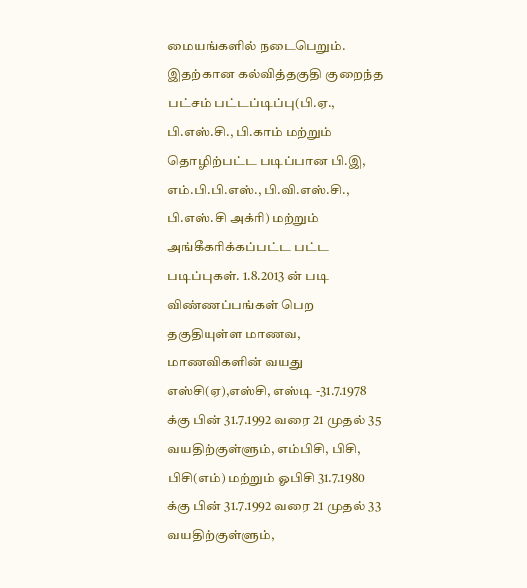மையங்களில் நடைபெறும்.
இதற்கான கல்வித்தகுதி குறைந்த பட்சம் பட்டப்டிப்பு(பி.ஏ., பி.எஸ்.சி., பி.காம் மற்றும் தொழிற்பட்ட படிப்பான பி.இ, எம்.பி.பி.எஸ்., பி.வி.எஸ்.சி., பி.எஸ்.சி அக்ரி) மற்றும் அங்கீகரிக்கப்பட்ட பட்ட படிப்புகள். 1.8.2013 ன் படி விண்ணப்பங்கள் பெற தகுதியுள்ள மாணவ, மாணவிகளின் வயது எஸ்சி(ஏ),எஸ்சி, எஸ்டி -31.7.1978 க்கு பின் 31.7.1992 வரை 21 முதல் 35 வயதிற்குள்ளும், எம்பிசி, பிசி, பிசி(எம்) மற்றும் ஓபிசி 31.7.1980 க்கு பின் 31.7.1992 வரை 21 முதல் 33 வயதிற்குள்ளும்,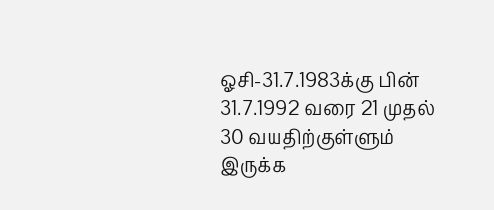ஓசி-31.7.1983க்கு பின் 31.7.1992 வரை 21 முதல் 30 வயதிற்குள்ளும் இருக்க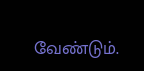வேண்டும்.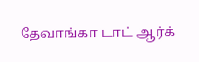தேவாங்கா டாட் ஆர்க்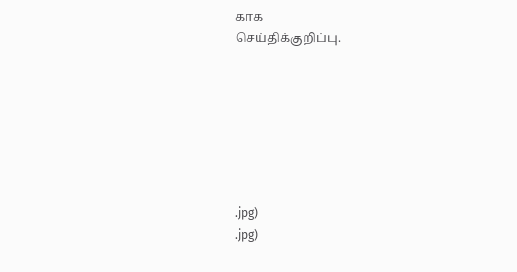காக
செய்திக்குறிப்பு.







.jpg)
.jpg)